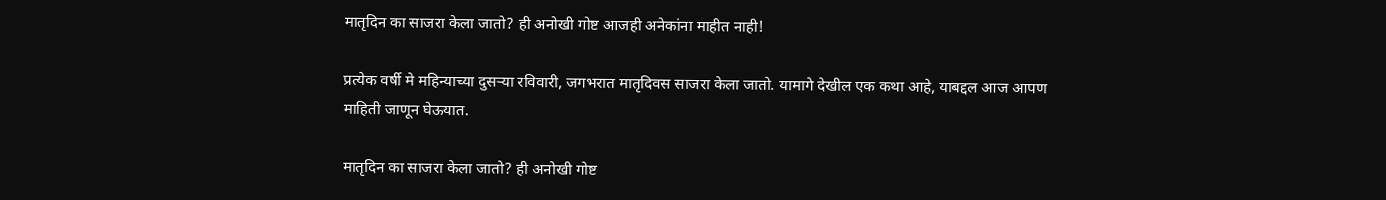मातृदिन का साजरा केला जातो? ही अनोखी गोष्ट आजही अनेकांना माहीत नाही!

प्रत्येक वर्षी मे महिन्याच्या दुसऱ्या रविवारी, जगभरात मातृदिवस साजरा केला जातो. यामागे देखील एक कथा आहे, याबद्दल आज आपण माहिती जाणून घेऊयात.

मातृदिन का साजरा केला जातो? ही अनोखी गोष्ट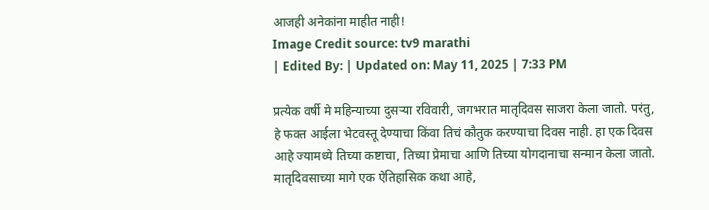आजही अनेकांना माहीत नाही!
Image Credit source: tv9 marathi
| Edited By: | Updated on: May 11, 2025 | 7:33 PM

प्रत्येक वर्षी मे महिन्याच्या दुसऱ्या रविवारी, जगभरात मातृदिवस साजरा केला जातो. परंतु, हे फक्त आईला भेटवस्तू देण्याचा किंवा तिचं कौतुक करण्याचा दिवस नाही. हा एक दिवस आहे ज्यामध्ये तिच्या कष्टाचा, तिच्या प्रेमाचा आणि तिच्या योगदानाचा सन्मान केला जातो. मातृदिवसाच्या मागे एक ऐतिहासिक कथा आहे,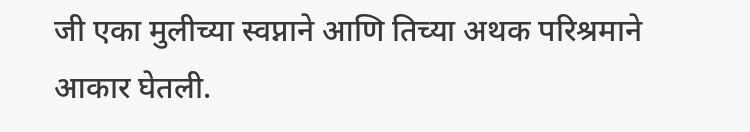जी एका मुलीच्या स्वप्नाने आणि तिच्या अथक परिश्रमाने आकार घेतली.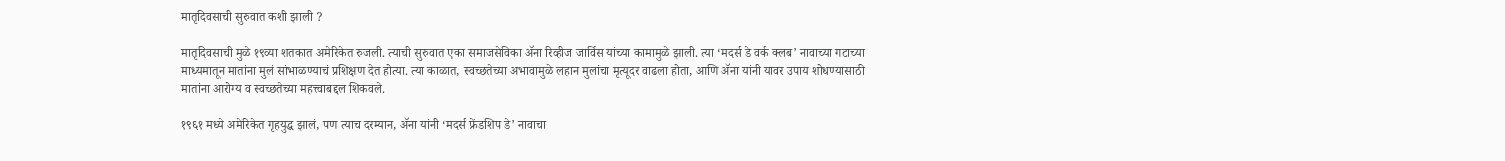मातृदिवसाची सुरुवात कशी झाली ?

मातृदिवसाची मुळे १९व्या शतकात अमेरिकेत रुजली. त्याची सुरुवात एका समाजसेविका ॲना रिव्हीज जार्विस यांच्या कामामुळे झाली. त्या ‘मदर्स डे वर्क क्लब’ नावाच्या गटाच्या माध्यमातून मातांना मुलं सांभाळण्याचं प्रशिक्षण देत होत्या. त्या काळात, स्वच्छतेच्या अभावामुळे लहान मुलांचा मृत्यूदर वाढला होता, आणि ॲना यांनी यावर उपाय शोधण्यासाठी मातांना आरोग्य व स्वच्छतेच्या महत्त्वाबद्दल शिकवले.

१९६१ मध्ये अमेरिकेत गृहयुद्ध झालं, पण त्याच दरम्यान, ॲना यांनी ‘मदर्स फ्रेंडशिप डे’ नावाचा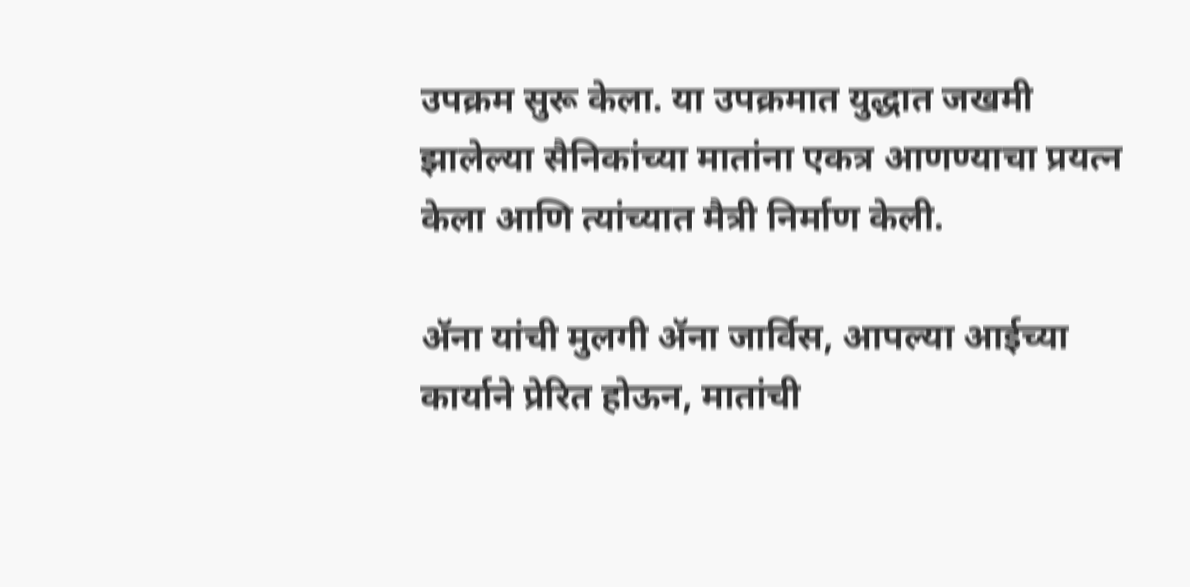उपक्रम सुरू केला. या उपक्रमात युद्धात जखमी झालेल्या सैनिकांच्या मातांना एकत्र आणण्याचा प्रयत्न केला आणि त्यांच्यात मैत्री निर्माण केली.

ॲना यांची मुलगी ॲना जार्विस, आपल्या आईच्या कार्याने प्रेरित होऊन, मातांची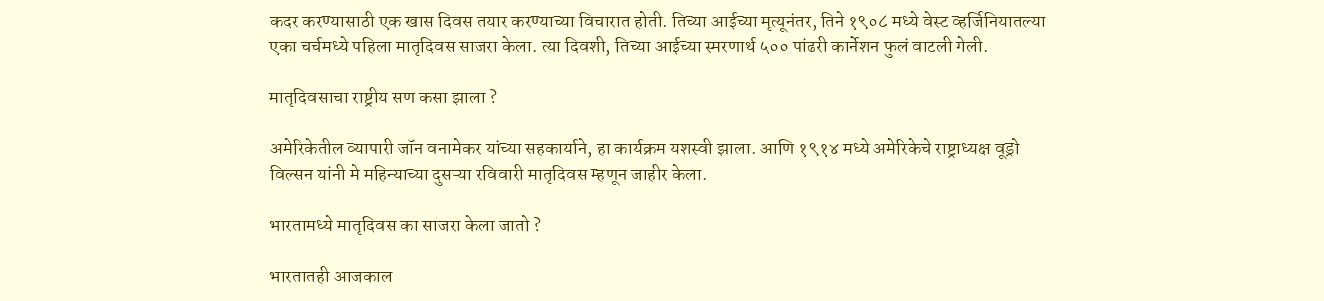कदर करण्यासाठी एक खास दिवस तयार करण्याच्या विचारात होती. तिच्या आईच्या मृत्यूनंतर, तिने १९०८ मध्ये वेस्ट व्हर्जिनियातल्या एका चर्चमध्ये पहिला मातृदिवस साजरा केला. त्या दिवशी, तिच्या आईच्या स्मरणार्थ ५०० पांढरी कार्नेशन फुलं वाटली गेली.

मातृदिवसाचा राष्ट्रीय सण कसा झाला ?

अमेरिकेतील व्यापारी जॉन वनामेकर यांच्या सहकार्याने, हा कार्यक्रम यशस्वी झाला. आणि १९१४ मध्ये अमेरिकेचे राष्ट्राध्यक्ष वूड्रो विल्सन यांनी मे महिन्याच्या दुसऱ्या रविवारी मातृदिवस म्हणून जाहीर केला.

भारतामध्ये मातृदिवस का साजरा केला जातो ?

भारतातही आजकाल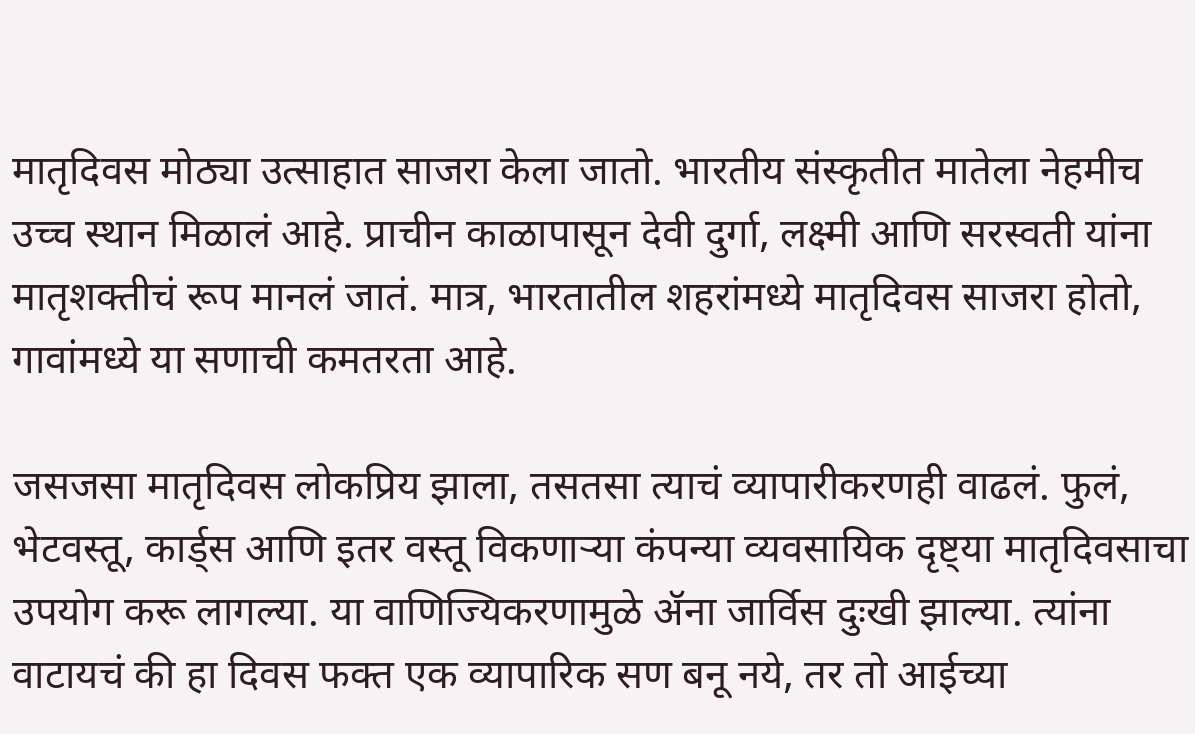मातृदिवस मोठ्या उत्साहात साजरा केला जातो. भारतीय संस्कृतीत मातेला नेहमीच उच्च स्थान मिळालं आहे. प्राचीन काळापासून देवी दुर्गा, लक्ष्मी आणि सरस्वती यांना मातृशक्तीचं रूप मानलं जातं. मात्र, भारतातील शहरांमध्ये मातृदिवस साजरा होतो, गावांमध्ये या सणाची कमतरता आहे.

जसजसा मातृदिवस लोकप्रिय झाला, तसतसा त्याचं व्यापारीकरणही वाढलं. फुलं, भेटवस्तू, कार्ड्स आणि इतर वस्तू विकणार्‍या कंपन्या व्यवसायिक दृष्ट्या मातृदिवसाचा उपयोग करू लागल्या. या वाणिज्यिकरणामुळे ॲना जार्विस दुःखी झाल्या. त्यांना वाटायचं की हा दिवस फक्त एक व्यापारिक सण बनू नये, तर तो आईच्या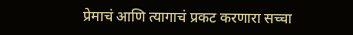प्रेमाचं आणि त्यागाचं प्रकट करणारा सच्चा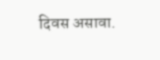दिवस असावा.